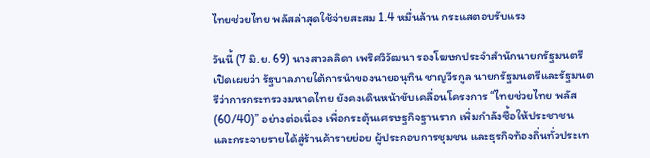ไทยช่วยไทย พลัสล่าสุดใช้จ่ายสะสม 1.4 หมื่นล้าน กระแสตอบรับแรง

วันนี้ (7 มิ.ย. 69) นางสาวลลิดา เพริศวิวัฒนา รองโฆษกประจำสำนักนายกรัฐมนตรี เปิดเผยว่า รัฐบาลภายใต้การนำของนายอนุทิน ชาญวีรกูล นายกรัฐมนตรีและรัฐมนตรีว่าการกระทรวงมหาดไทย ยังคงเดินหน้าขับเคลื่อนโครงการ “ไทยช่วยไทย พลัส (60/40)” อย่างต่อเนื่อง เพื่อกระตุ้นเศรษฐกิจฐานราก เพิ่มกำลังซื้อให้ประชาชน และกระจายรายได้สู่ร้านค้ารายย่อย ผู้ประกอบการชุมชน และธุรกิจท้องถิ่นทั่วประเท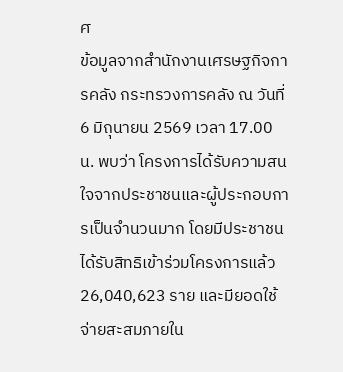ศ
ข้อมูลจากสำนักงานเศรษฐกิจการคลัง กระทรวงการคลัง ณ วันที่ 6 มิถุนายน 2569 เวลา 17.00 น. พบว่า โครงการได้รับความสนใจจากประชาชนและผู้ประกอบการเป็นจำนวนมาก โดยมีประชาชนได้รับสิทธิเข้าร่วมโครงการแล้ว 26,040,623 ราย และมียอดใช้จ่ายสะสมภายใน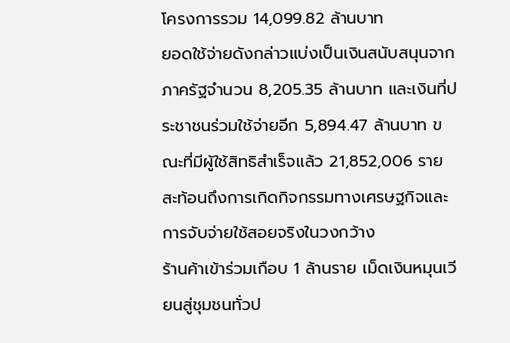โครงการรวม 14,099.82 ล้านบาท
ยอดใช้จ่ายดังกล่าวแบ่งเป็นเงินสนับสนุนจากภาครัฐจำนวน 8,205.35 ล้านบาท และเงินที่ประชาชนร่วมใช้จ่ายอีก 5,894.47 ล้านบาท ขณะที่มีผู้ใช้สิทธิสำเร็จแล้ว 21,852,006 ราย สะท้อนถึงการเกิดกิจกรรมทางเศรษฐกิจและการจับจ่ายใช้สอยจริงในวงกว้าง
ร้านค้าเข้าร่วมเกือบ 1 ล้านราย เม็ดเงินหมุนเวียนสู่ชุมชนทั่วป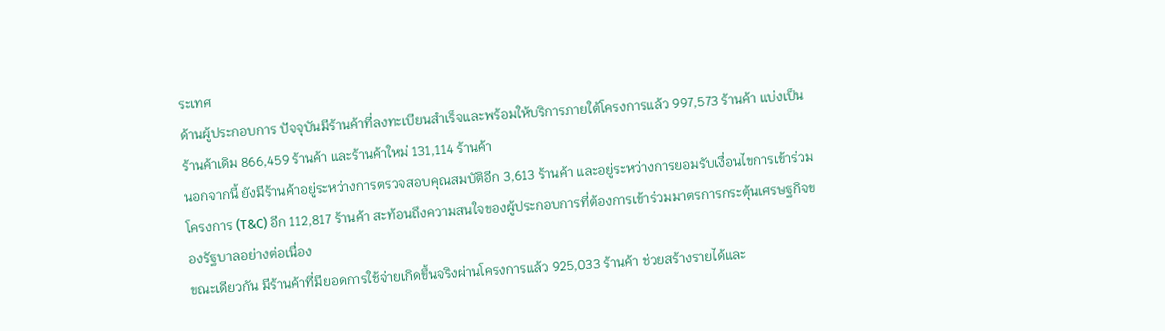ระเทศ
ด้านผู้ประกอบการ ปัจจุบันมีร้านค้าที่ลงทะเบียนสำเร็จและพร้อมให้บริการภายใต้โครงการแล้ว 997,573 ร้านค้า แบ่งเป็นร้านค้าเดิม 866,459 ร้านค้า และร้านค้าใหม่ 131,114 ร้านค้า
นอกจากนี้ ยังมีร้านค้าอยู่ระหว่างการตรวจสอบคุณสมบัติอีก 3,613 ร้านค้า และอยู่ระหว่างการยอมรับเงื่อนไขการเข้าร่วมโครงการ (T&C) อีก 112,817 ร้านค้า สะท้อนถึงความสนใจของผู้ประกอบการที่ต้องการเข้าร่วมมาตรการกระตุ้นเศรษฐกิจของรัฐบาลอย่างต่อเนื่อง
ขณะเดียวกัน มีร้านค้าที่มียอดการใช้จ่ายเกิดขึ้นจริงผ่านโครงการแล้ว 925,033 ร้านค้า ช่วยสร้างรายได้และ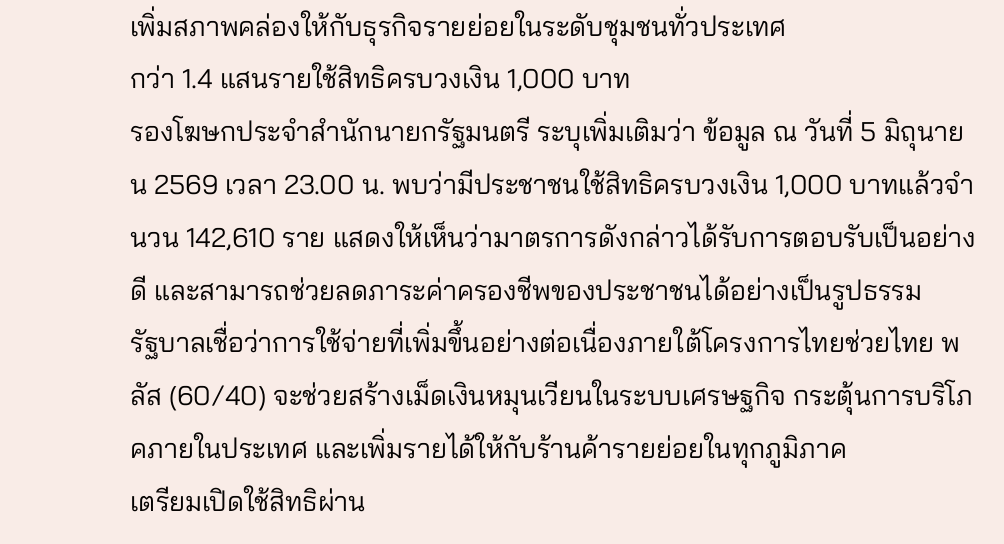เพิ่มสภาพคล่องให้กับธุรกิจรายย่อยในระดับชุมชนทั่วประเทศ
กว่า 1.4 แสนรายใช้สิทธิครบวงเงิน 1,000 บาท
รองโฆษกประจำสำนักนายกรัฐมนตรี ระบุเพิ่มเติมว่า ข้อมูล ณ วันที่ 5 มิถุนายน 2569 เวลา 23.00 น. พบว่ามีประชาชนใช้สิทธิครบวงเงิน 1,000 บาทแล้วจำนวน 142,610 ราย แสดงให้เห็นว่ามาตรการดังกล่าวได้รับการตอบรับเป็นอย่างดี และสามารถช่วยลดภาระค่าครองชีพของประชาชนได้อย่างเป็นรูปธรรม
รัฐบาลเชื่อว่าการใช้จ่ายที่เพิ่มขึ้นอย่างต่อเนื่องภายใต้โครงการไทยช่วยไทย พลัส (60/40) จะช่วยสร้างเม็ดเงินหมุนเวียนในระบบเศรษฐกิจ กระตุ้นการบริโภคภายในประเทศ และเพิ่มรายได้ให้กับร้านค้ารายย่อยในทุกภูมิภาค
เตรียมเปิดใช้สิทธิผ่าน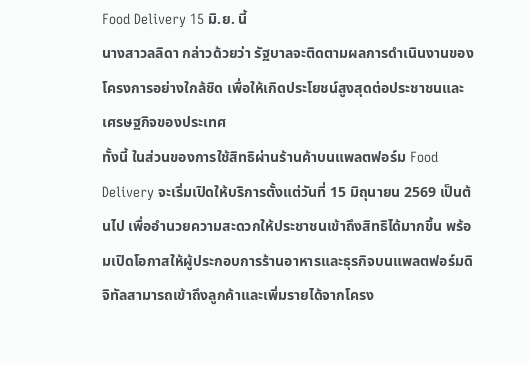Food Delivery 15 มิ.ย. นี้
นางสาวลลิดา กล่าวด้วยว่า รัฐบาลจะติดตามผลการดำเนินงานของโครงการอย่างใกล้ชิด เพื่อให้เกิดประโยชน์สูงสุดต่อประชาชนและเศรษฐกิจของประเทศ
ทั้งนี้ ในส่วนของการใช้สิทธิผ่านร้านค้าบนแพลตฟอร์ม Food Delivery จะเริ่มเปิดให้บริการตั้งแต่วันที่ 15 มิถุนายน 2569 เป็นต้นไป เพื่ออำนวยความสะดวกให้ประชาชนเข้าถึงสิทธิได้มากขึ้น พร้อมเปิดโอกาสให้ผู้ประกอบการร้านอาหารและธุรกิจบนแพลตฟอร์มดิจิทัลสามารถเข้าถึงลูกค้าและเพิ่มรายได้จากโครง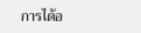การได้อ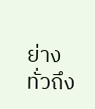ย่างทั่วถึง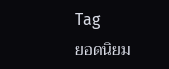Tag
ยอดนิยม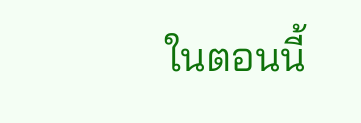ในตอนนี้